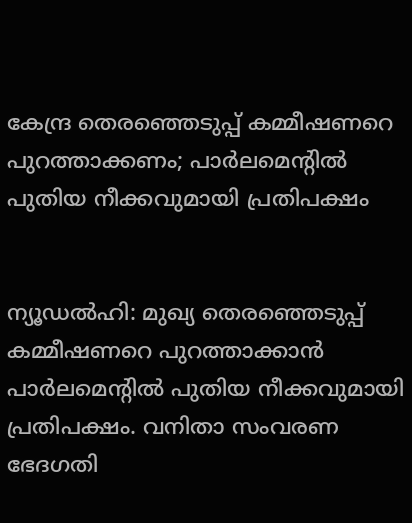കേന്ദ്ര തെരഞ്ഞെടുപ്പ് കമ്മീഷണറെ പുറത്താക്കണം; പാര്‍ലമെന്റില്‍ പുതിയ നീക്കവുമായി പ്രതിപക്ഷം


ന്യൂഡല്‍ഹി: മുഖ്യ തെരഞ്ഞെടുപ്പ് കമ്മീഷണറെ പുറത്താക്കാന്‍ പാര്‍ലമെന്റില്‍ പുതിയ നീക്കവുമായി പ്രതിപക്ഷം. വനിതാ സംവരണ ഭേദഗതി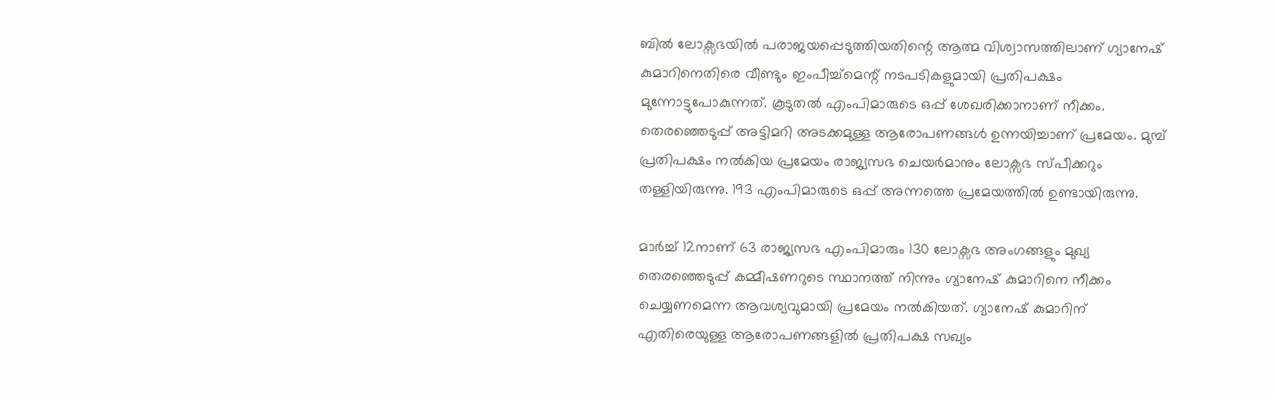ബില്‍ ലോക്സഭയില്‍ പരാജയപ്പെടുത്തിയതിന്റെ ആത്മ വിശ്വാസത്തിലാണ് ഗ്യാനേഷ് കുമാറിനെതിരെ വീണ്ടും ഇംപീച്ച്മെന്റ് നടപടികളുമായി പ്രതിപക്ഷം മുന്നോട്ടുപോകുന്നത്. കൂടുതല്‍ എംപിമാരുടെ ഒപ്പ് ശേഖരിക്കാനാണ് നീക്കം. തെരഞ്ഞെടുപ്പ് അട്ടിമറി അടക്കമുള്ള ആരോപണങ്ങള്‍ ഉന്നയിച്ചാണ് പ്രമേയം. മുമ്പ് പ്രതിപക്ഷം നല്‍കിയ പ്രമേയം രാജ്യസഭ ചെയര്‍മാനും ലോക്സഭ സ്പീക്കറും തള്ളിയിരുന്നു. 193 എംപിമാരുടെ ഒപ്പ് അന്നത്തെ പ്രമേയത്തില്‍ ഉണ്ടായിരുന്നു.

മാര്‍ച്ച് 12നാണ് 63 രാജ്യസഭ എംപിമാരും 130 ലോക്സഭ അംഗങ്ങളും മുഖ്യ തെരഞ്ഞെടുപ്പ് കമ്മീഷണറുടെ സ്ഥാനത്ത് നിന്നും ഗ്യാനേഷ് കുമാറിനെ നീക്കം ചെയ്യണമെന്ന ആവശ്യവുമായി പ്രമേയം നല്‍കിയത്. ഗ്യാനേഷ് കുമാറിന് എതിരെയുള്ള ആരോപണങ്ങളില്‍ പ്രതിപക്ഷ സഖ്യം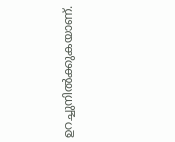ഉറച്ചുനില്‍ക്കുകയാണ്.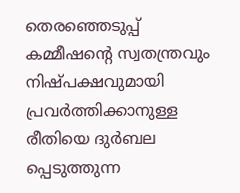തെരഞ്ഞെടുപ്പ് കമ്മീഷന്റെ സ്വതന്ത്രവും നിഷ്പക്ഷവുമായി പ്രവര്‍ത്തിക്കാനുള്ള രീതിയെ ദുര്‍ബല പ്പെടുത്തുന്ന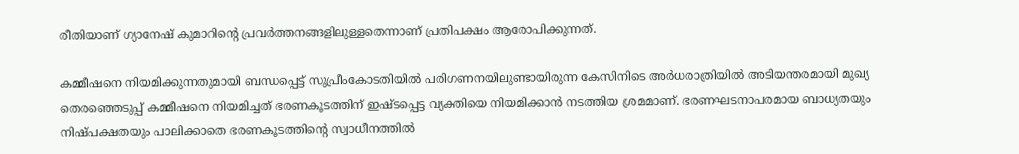രീതിയാണ് ഗ്യാനേഷ് കുമാറിന്റെ പ്രവര്‍ത്തനങ്ങളിലുള്ളതെന്നാണ് പ്രതിപക്ഷം ആരോപിക്കുന്നത്.

കമ്മീഷനെ നിയമിക്കുന്നതുമായി ബന്ധപ്പെട്ട് സുപ്രീംകോടതിയില്‍ പരിഗണനയിലുണ്ടായിരുന്ന കേസിനിടെ അര്‍ധരാത്രിയില്‍ അടിയന്തരമായി മുഖ്യ തെരഞ്ഞെടുപ്പ് കമ്മീഷനെ നിയമിച്ചത് ഭരണകൂടത്തിന് ഇഷ്ടപ്പെട്ട വ്യക്തിയെ നിയമിക്കാന്‍ നടത്തിയ ശ്രമമാണ്. ഭരണഘടനാപരമായ ബാധ്യതയും നിഷ്പക്ഷതയും പാലിക്കാതെ ഭരണകൂടത്തിന്റെ സ്വാധീനത്തില്‍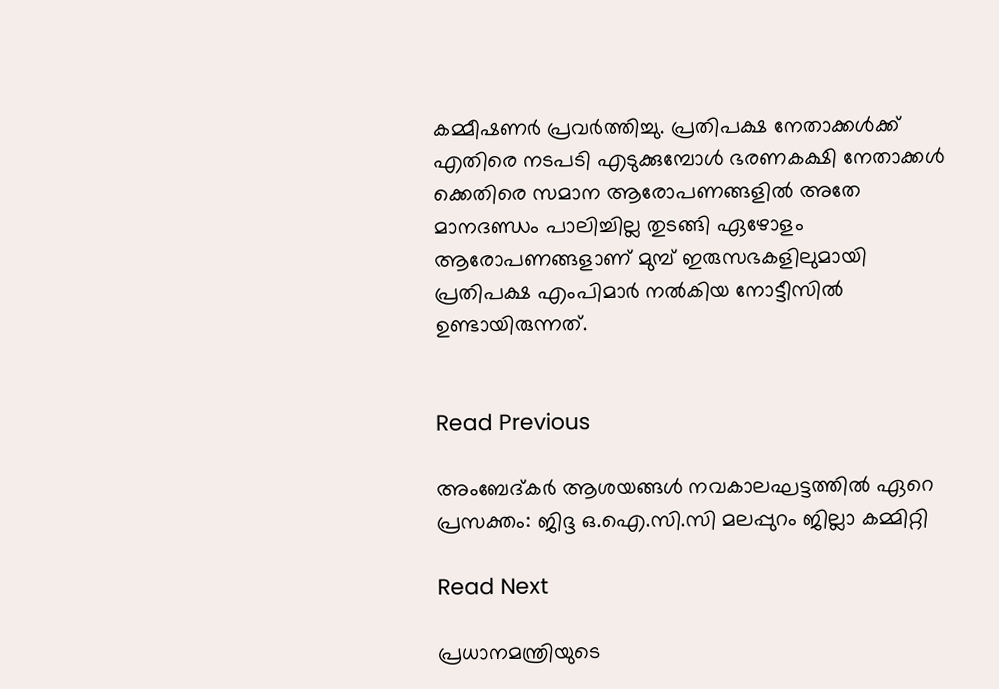കമ്മീഷണര്‍ പ്രവര്‍ത്തിച്ചു. പ്രതിപക്ഷ നേതാക്കള്‍ക്ക് എതിരെ നടപടി എടുക്കുമ്പോള്‍ ഭരണകക്ഷി നേതാക്കള്‍ ക്കെതിരെ സമാന ആരോപണങ്ങളില്‍ അതേ മാനദണ്ഡം പാലിച്ചില്ല തുടങ്ങി ഏഴോളം ആരോപണങ്ങളാണ് മുമ്പ് ഇരുസഭകളിലുമായി പ്രതിപക്ഷ എംപിമാര്‍ നല്‍കിയ നോട്ടീസില്‍ ഉണ്ടായിരുന്നത്.


Read Previous

അംബേദ്കർ ആശയങ്ങൾ നവകാലഘട്ടത്തിൽ ഏറെ പ്രസക്തം: ജിദ്ദ ഒ.ഐ.സി.സി മലപ്പുറം ജില്ലാ കമ്മിറ്റി

Read Next

പ്രധാനമന്ത്രിയുടെ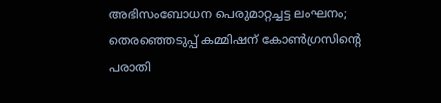അഭിസംബോധന പെരുമാറ്റച്ചട്ട ലംഘനം; തെരഞ്ഞെടുപ്പ് കമ്മിഷന് കോൺഗ്രസിന്റെ പരാതി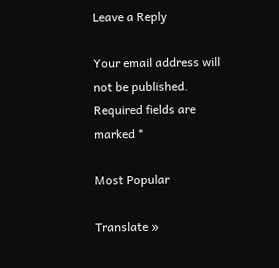Leave a Reply

Your email address will not be published. Required fields are marked *

Most Popular

Translate »